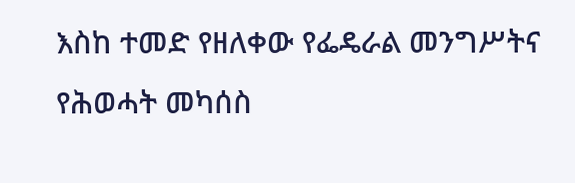እስከ ተመድ የዘለቀው የፌዴራል መንግሥትና የሕወሓት መካሰስ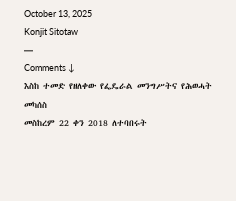October 13, 2025
Konjit Sitotaw
—
Comments ↓
እስከ ተመድ የዘለቀው የፌዴራል መንግሥትና የሕወሓት መካሰስ
መስከረም 22 ቀን 2018 ለተባበሩት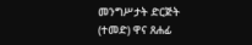መንግሥታት ድርጅት (ተመድ) ዋና ጸሐፊ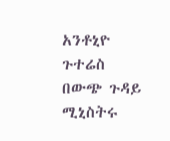አንቶኒዮ ጉተሬስ በውጭ ጉዳይ ሚኒስትሩ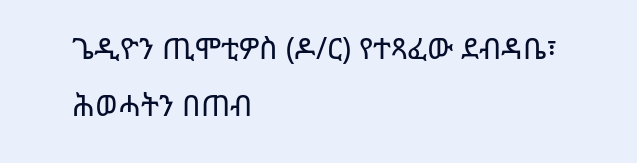ጌዲዮን ጢሞቲዎስ (ዶ/ር) የተጻፈው ደብዳቤ፣ ሕወሓትን በጠብ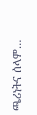ጫሪነትና ሰላም…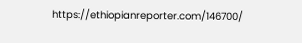https://ethiopianreporter.com/146700/